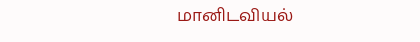மானிடவியல்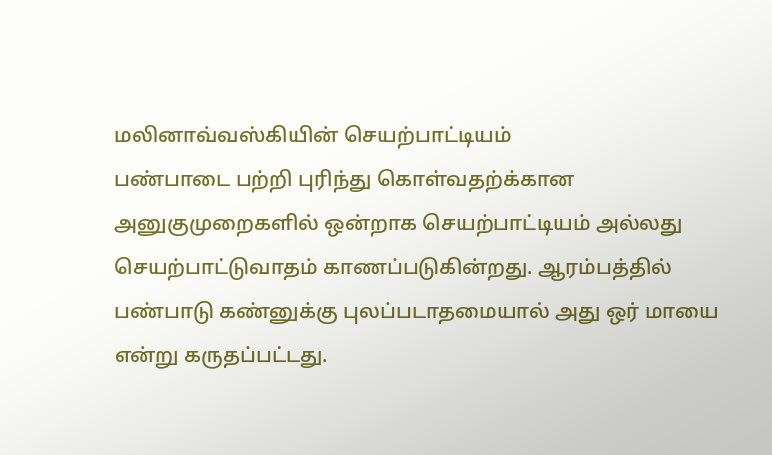மலினாவ்வஸ்கியின் செயற்பாட்டியம்
பண்பாடை பற்றி புரிந்து கொள்வதற்க்கான அனுகுமுறைகளில் ஒன்றாக செயற்பாட்டியம் அல்லது செயற்பாட்டுவாதம் காணப்படுகின்றது. ஆரம்பத்தில் பண்பாடு கண்னுக்கு புலப்படாதமையால் அது ஒர் மாயை என்று கருதப்பட்டது.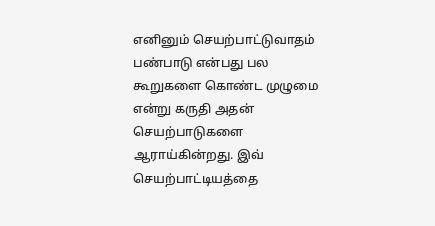எனினும் செயற்பாட்டுவாதம் பண்பாடு என்பது பல கூறுகளை கொண்ட முழுமை என்று கருதி அதன் செயற்பாடுகளை ஆராய்கின்றது. இவ் செயற்பாட்டியத்தை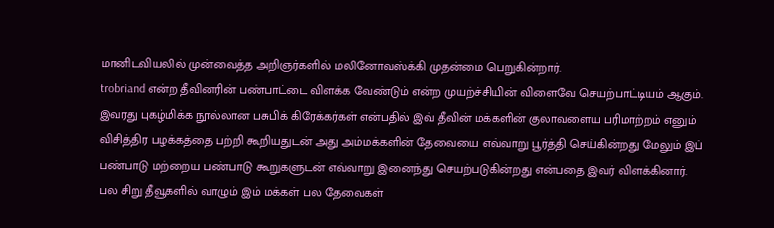மானிடவியலில் முன்வைத்த அறிஞர்களில் மலினோவஸ்க்கி முதன்மை பெறுகின்றார்.
trobriand என்ற தீவினரின் பண்பாட்டை விளக்க வேண்டும் என்ற முயற்ச்சியின் விளைவே செயற்பாட்டியம் ஆகும். இவரது புகழ்மிக்க நூல்லான பசுபிக் கிரேக்கர்கள் என்பதில் இவ் தீவின் மக்களின் குலாவளைய பரிமாற்றம் எனும் விசித்திர பழக்கத்தை பற்றி கூறியதுடன் அது அம்மக்களின் தேவையை எவ்வாறு பூர்த்தி செய்கின்றது மேலும் இப் பண்பாடு மற்றைய பண்பாடு கூறுகளுடன் எவ்வாறு இனைந்து செயற்படுகின்றது என்பதை இவர் விளக்கினார்.
பல சிறு தீவூகளில் வாழும் இம் மக்கள் பல தேவைகள்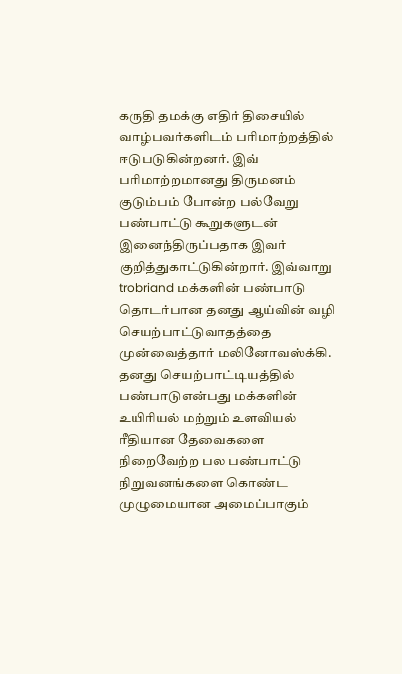கருதி தமக்கு எதிர் திசையில் வாழ்பவர்களிடம் பரிமாற்றத்தில் ஈடுபடுகின்றனர். இவ் பரிமாற்றமானது திருமனம் குடும்பம் போன்ற பல்வேறு பண்பாட்டு கூறுகளுடன் இனைந்திருப்பதாக இவர் குறித்துகாட்டுகின்றார். இவ்வாறு trobriand மக்களின் பண்பாடு தொடர்பான தனது ஆய்வின் வழி செயற்பாட்டுவாதத்தை முன்வைத்தார் மலினோவஸ்க்கி.
தனது செயற்பாட்டியத்தில் பண்பாடுஎன்பது மக்களின் உயிரியல் மற்றும் உளவியல் ரீதியான தேவைகளை நிறைவேற்ற பல பண்பாட்டு நிறுவனங்களை கொண்ட முழுமையான அமைப்பாகும்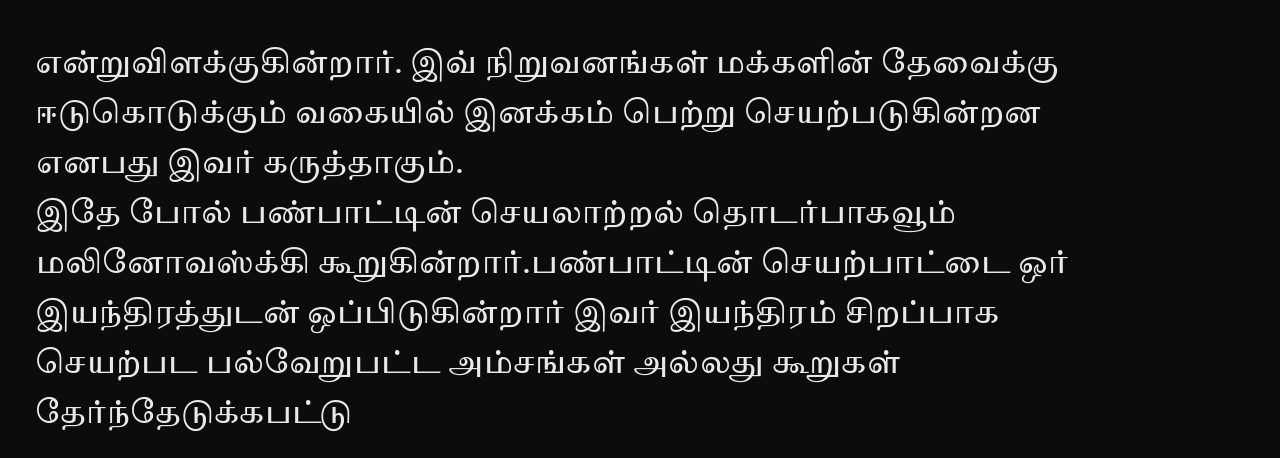என்றுவிளக்குகின்றார். இவ் நிறுவனங்கள் மக்களின் தேவைக்கு ஈடுகொடுக்கும் வகையில் இனக்கம் பெற்று செயற்படுகின்றன எனபது இவர் கருத்தாகும்.
இதே போல் பண்பாட்டின் செயலாற்றல் தொடர்பாகவூம் மலினோவஸ்க்கி கூறுகின்றார்.பண்பாட்டின் செயற்பாட்டை ஒர் இயந்திரத்துடன் ஒப்பிடுகின்றார் இவர் இயந்திரம் சிறப்பாக செயற்பட பல்வேறுபட்ட அம்சங்கள் அல்லது கூறுகள் தேர்ந்தேடுக்கபட்டு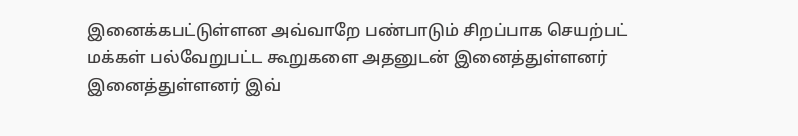இனைக்கபட்டுள்ளன அவ்வாறே பண்பாடும் சிறப்பாக செயற்பட் மக்கள் பல்வேறுபட்ட கூறுகளை அதனுடன் இனைத்துள்ளனர் இனைத்துள்ளனர் இவ்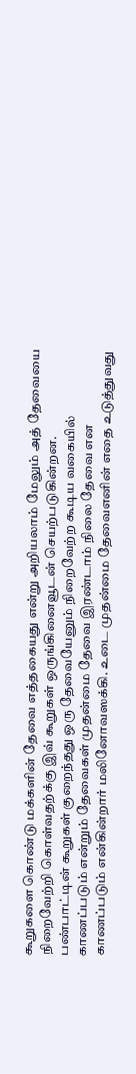கூறுகளை கொண்டு மக்களின் தேவை எத்தகையது என்று அறியலாம் மேலும் அத் தேவையை நிறைவேற்றி கொள்வதற்க்கு இவ் கூறுகள் ஒருங்கினைவூடன் செயற்படுகின்றன.
பண்பாட்டின் கூறுகள் குறைந்தது ஒரு தேவையேனும் நிறைவேற்ற கூடிய வகையில் காணப்படும் என்றும் தேவைகள் முதன்மை தேவை இரண்டாம் நிலை தேவை என காணப்படும் என்கின்றார் மலினோவஸக்கி. உடை முதன்மை தேவைஎனின் எதை உடுத்துவது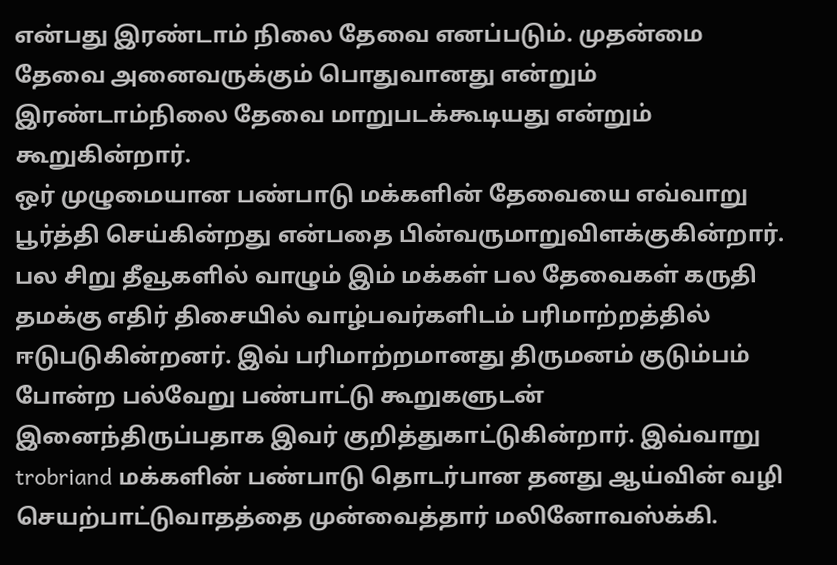என்பது இரண்டாம் நிலை தேவை எனப்படும். முதன்மை தேவை அனைவருக்கும் பொதுவானது என்றும் இரண்டாம்நிலை தேவை மாறுபடக்கூடியது என்றும் கூறுகின்றார்.
ஒர் முழுமையான பண்பாடு மக்களின் தேவையை எவ்வாறு பூர்த்தி செய்கின்றது என்பதை பின்வருமாறுவிளக்குகின்றார்.
பல சிறு தீவூகளில் வாழும் இம் மக்கள் பல தேவைகள் கருதி தமக்கு எதிர் திசையில் வாழ்பவர்களிடம் பரிமாற்றத்தில் ஈடுபடுகின்றனர். இவ் பரிமாற்றமானது திருமனம் குடும்பம் போன்ற பல்வேறு பண்பாட்டு கூறுகளுடன் இனைந்திருப்பதாக இவர் குறித்துகாட்டுகின்றார். இவ்வாறு trobriand மக்களின் பண்பாடு தொடர்பான தனது ஆய்வின் வழி செயற்பாட்டுவாதத்தை முன்வைத்தார் மலினோவஸ்க்கி.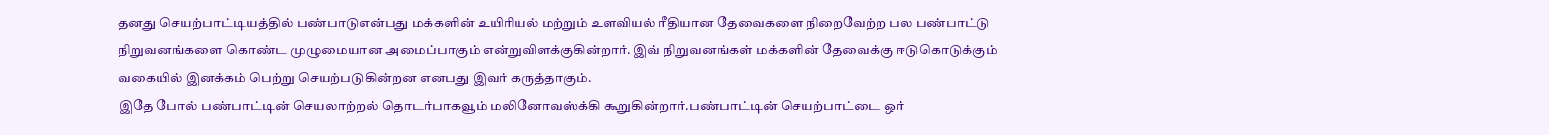தனது செயற்பாட்டியத்தில் பண்பாடுஎன்பது மக்களின் உயிரியல் மற்றும் உளவியல் ரீதியான தேவைகளை நிறைவேற்ற பல பண்பாட்டு நிறுவனங்களை கொண்ட முழுமையான அமைப்பாகும் என்றுவிளக்குகின்றார். இவ் நிறுவனங்கள் மக்களின் தேவைக்கு ஈடுகொடுக்கும் வகையில் இனக்கம் பெற்று செயற்படுகின்றன எனபது இவர் கருத்தாகும்.
இதே போல் பண்பாட்டின் செயலாற்றல் தொடர்பாகவூம் மலினோவஸ்க்கி கூறுகின்றார்.பண்பாட்டின் செயற்பாட்டை ஒர்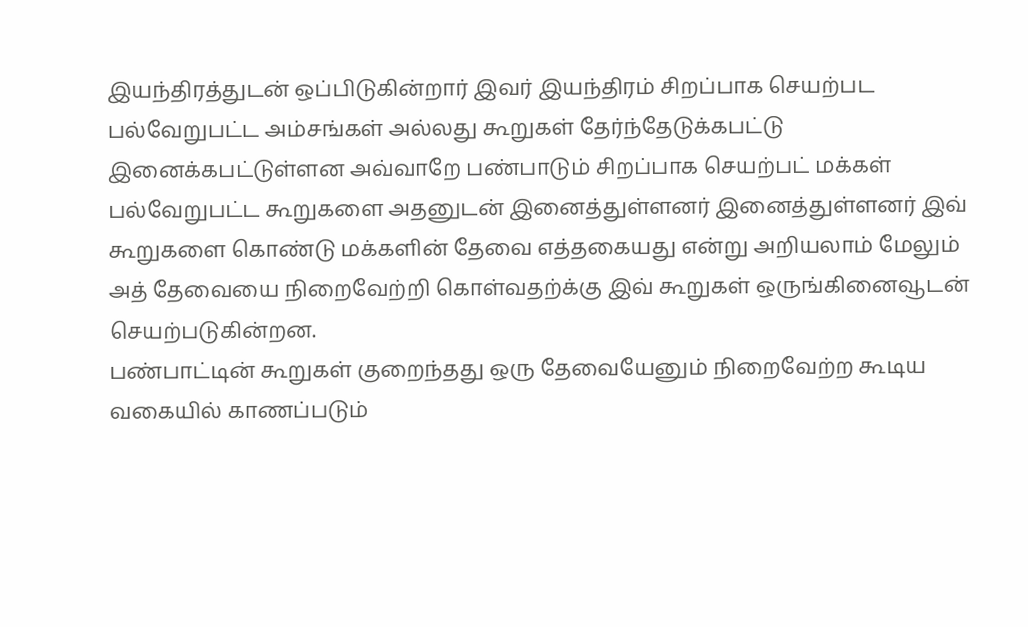இயந்திரத்துடன் ஒப்பிடுகின்றார் இவர் இயந்திரம் சிறப்பாக செயற்பட பல்வேறுபட்ட அம்சங்கள் அல்லது கூறுகள் தேர்ந்தேடுக்கபட்டு இனைக்கபட்டுள்ளன அவ்வாறே பண்பாடும் சிறப்பாக செயற்பட் மக்கள் பல்வேறுபட்ட கூறுகளை அதனுடன் இனைத்துள்ளனர் இனைத்துள்ளனர் இவ் கூறுகளை கொண்டு மக்களின் தேவை எத்தகையது என்று அறியலாம் மேலும் அத் தேவையை நிறைவேற்றி கொள்வதற்க்கு இவ் கூறுகள் ஒருங்கினைவூடன் செயற்படுகின்றன.
பண்பாட்டின் கூறுகள் குறைந்தது ஒரு தேவையேனும் நிறைவேற்ற கூடிய வகையில் காணப்படும்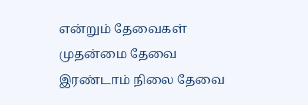என்றும் தேவைகள் முதன்மை தேவை இரண்டாம் நிலை தேவை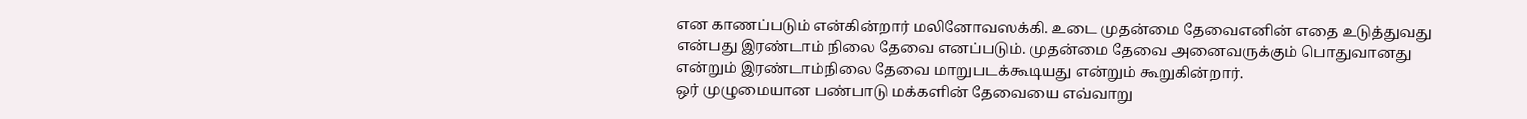என காணப்படும் என்கின்றார் மலினோவஸக்கி. உடை முதன்மை தேவைஎனின் எதை உடுத்துவது என்பது இரண்டாம் நிலை தேவை எனப்படும். முதன்மை தேவை அனைவருக்கும் பொதுவானது என்றும் இரண்டாம்நிலை தேவை மாறுபடக்கூடியது என்றும் கூறுகின்றார்.
ஒர் முழுமையான பண்பாடு மக்களின் தேவையை எவ்வாறு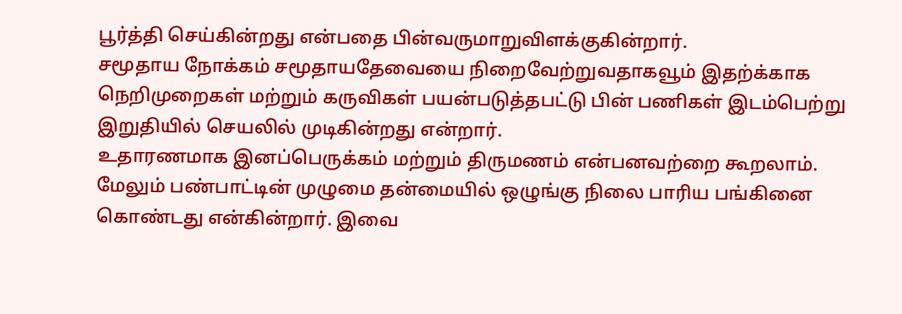பூர்த்தி செய்கின்றது என்பதை பின்வருமாறுவிளக்குகின்றார்.
சமூதாய நோக்கம் சமூதாயதேவையை நிறைவேற்றுவதாகவூம் இதற்க்காக நெறிமுறைகள் மற்றும் கருவிகள் பயன்படுத்தபட்டு பின் பணிகள் இடம்பெற்று இறுதியில் செயலில் முடிகின்றது என்றார்.
உதாரணமாக இனப்பெருக்கம் மற்றும் திருமணம் என்பனவற்றை கூறலாம்.
மேலும் பண்பாட்டின் முழுமை தன்மையில் ஒழுங்கு நிலை பாரிய பங்கினை கொண்டது என்கின்றார். இவை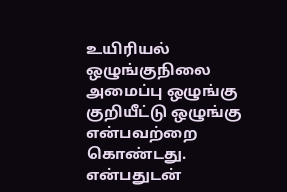உயிரியல் ஒழுங்குநிலை அமைப்பு ஒழுங்கு குறியீட்டு ஒழுங்கு என்பவற்றை கொண்டது. என்பதுடன்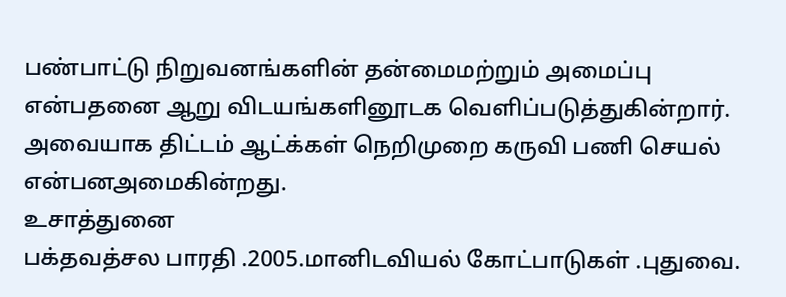பண்பாட்டு நிறுவனங்களின் தன்மைமற்றும் அமைப்பு என்பதனை ஆறு விடயங்களினூடக வெளிப்படுத்துகின்றார். அவையாக திட்டம் ஆட்க்கள் நெறிமுறை கருவி பணி செயல் என்பனஅமைகின்றது.
உசாத்துனை
பக்தவத்சல பாரதி .2005.மானிடவியல் கோட்பாடுகள் .புதுவை.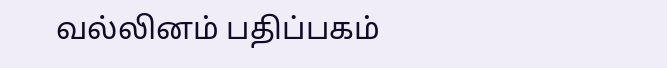வல்லினம் பதிப்பகம்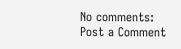No comments:
Post a Comment